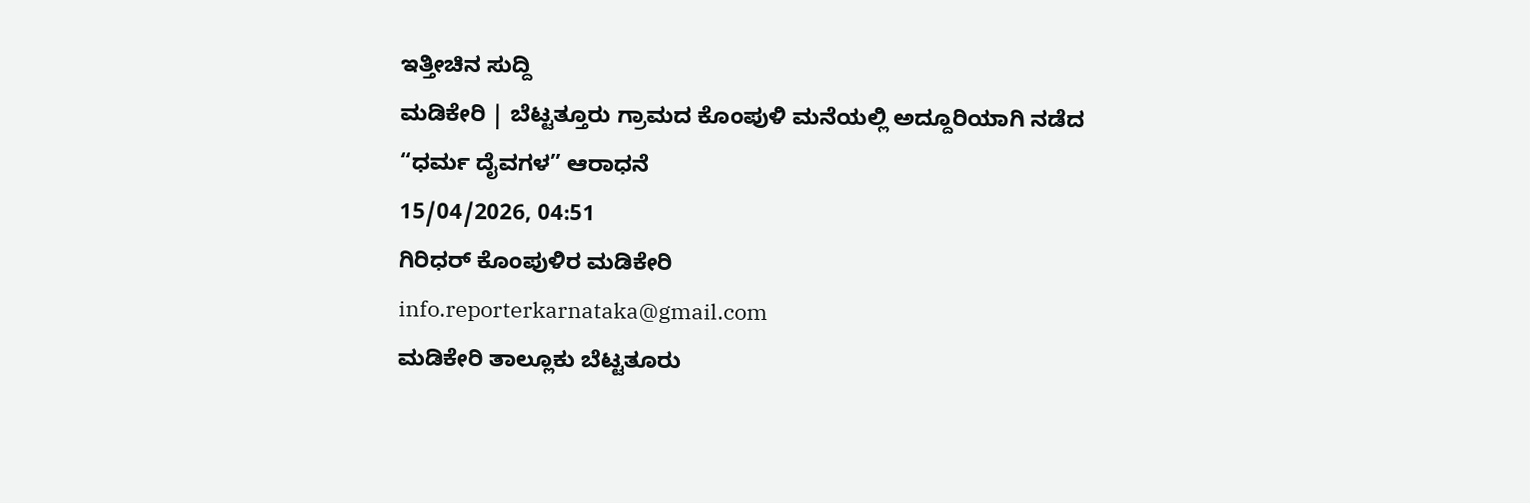ಇತ್ತೀಚಿನ ಸುದ್ದಿ
ಮಡಿಕೇರಿ | ಬೆಟ್ಟತ್ತೂರು ಗ್ರಾಮದ ಕೊಂಪುಳಿ ಮನೆಯಲ್ಲಿ ಅದ್ದೂರಿಯಾಗಿ ನಡೆದ “ಧರ್ಮ ದೈವಗಳ” ಆರಾಧನೆ
15/04/2026, 04:51
ಗಿರಿಧರ್ ಕೊಂಪುಳಿರ ಮಡಿಕೇರಿ
info.reporterkarnataka@gmail.com
ಮಡಿಕೇರಿ ತಾಲ್ಲೂಕು ಬೆಟ್ಟತೂರು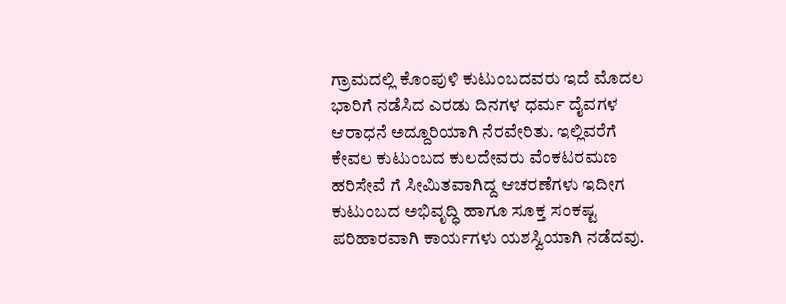ಗ್ರಾಮದಲ್ಲಿ ಕೊಂಪುಳಿ ಕುಟುಂಬದವರು ಇದೆ ಮೊದಲ ಭಾರಿಗೆ ನಡೆಸಿದ ಎರಡು ದಿನಗಳ ಧರ್ಮ ದೈವಗಳ ಆರಾಧನೆ ಅದ್ದೂರಿಯಾಗಿ ನೆರವೇರಿತು. ಇಲ್ಲಿವರೆಗೆ ಕೇವಲ ಕುಟುಂಬದ ಕುಲದೇವರು ವೆಂಕಟರಮಣ ಹರಿಸೇವೆ ಗೆ ಸೀಮಿತವಾಗಿದ್ದ ಆಚರಣೆಗಳು ಇದೀಗ ಕುಟುಂಬದ ಅಭಿವೃದ್ಧಿ ಹಾಗೂ ಸೂಕ್ತ ಸಂಕಷ್ಟ ಪರಿಹಾರವಾಗಿ ಕಾರ್ಯಗಳು ಯಶಸ್ವಿಯಾಗಿ ನಡೆದವು.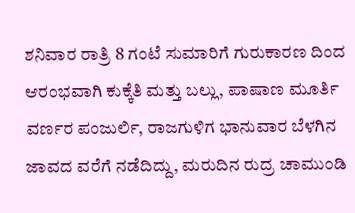ಶನಿವಾರ ರಾತ್ರಿ 8 ಗಂಟೆ ಸುಮಾರಿಗೆ ಗುರುಕಾರಣ ದಿಂದ ಆರಂಭವಾಗಿ ಕುಕ್ಕೆತಿ ಮತ್ತು ಬಲ್ಲು, ಪಾಷಾಣ ಮೂರ್ತಿ ವರ್ಣರ ಪಂಜುರ್ಲಿ, ರಾಜಗುಳಿಗ ಭಾನುವಾರ ಬೆಳಗಿನ ಜಾವದ ವರೆಗೆ ನಡೆದಿದ್ದು, ಮರುದಿನ ರುದ್ರ ಚಾಮುಂಡಿ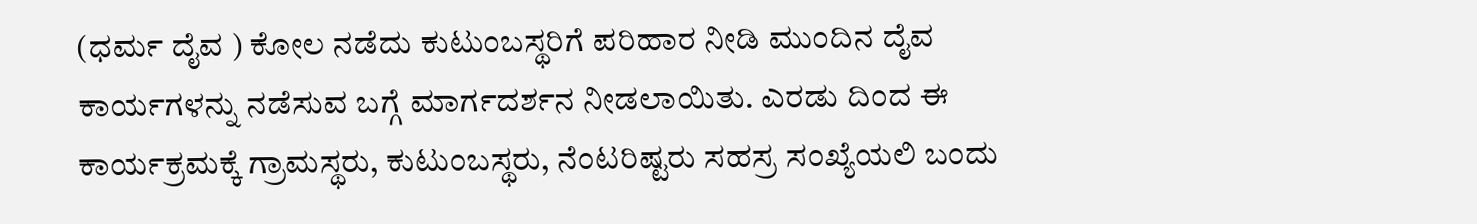(ಧರ್ಮ ದೈವ ) ಕೋಲ ನಡೆದು ಕುಟುಂಬಸ್ಥರಿಗೆ ಪರಿಹಾರ ನೀಡಿ ಮುಂದಿನ ದೈವ ಕಾರ್ಯಗಳನ್ನು ನಡೆಸುವ ಬಗ್ಗೆ ಮಾರ್ಗದರ್ಶನ ನೀಡಲಾಯಿತು. ಎರಡು ದಿಂದ ಈ ಕಾರ್ಯಕ್ರಮಕ್ಕೆ ಗ್ರಾಮಸ್ಥರು, ಕುಟುಂಬಸ್ಥರು, ನೆಂಟರಿಷ್ಟರು ಸಹಸ್ರ ಸಂಖ್ಯೆಯಲಿ ಬಂದು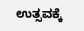ಉತ್ಸವಕ್ಕೆ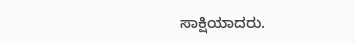ಸಾಕ್ಷಿಯಾದರು.